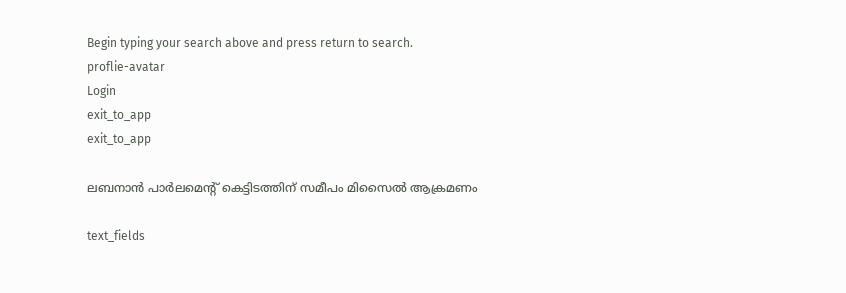Begin typing your search above and press return to search.
proflie-avatar
Login
exit_to_app
exit_to_app

ലബനാൻ പാർലമെന്റ് കെട്ടിടത്തിന് സമീപം മിസൈൽ ആക്രമണം

text_fields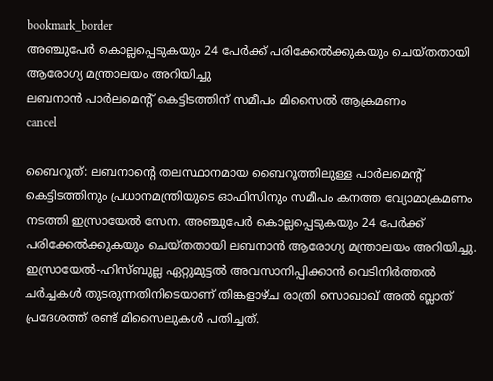bookmark_border
അഞ്ചുപേർ കൊല്ലപ്പെടുകയും 24 പേർക്ക് പരിക്കേൽക്കുകയും ചെയ്തതായി ആരോഗ്യ മന്ത്രാലയം അറിയിച്ചു
ലബനാൻ പാർലമെന്റ് കെട്ടിടത്തിന് സമീപം മിസൈൽ ആക്രമണം
cancel

ബൈറൂത്: ലബനാന്റെ തലസ്ഥാനമായ ബൈറൂത്തിലുള്ള പാർലമെന്റ് കെട്ടിടത്തിനും പ്രധാനമന്ത്രിയുടെ ഓഫിസിനും സമീപം കനത്ത വ്യോമാക്രമണം നടത്തി ഇസ്രായേൽ സേന. അഞ്ചുപേർ കൊല്ലപ്പെടുകയും 24 പേർക്ക് പരിക്കേൽക്കുകയും ചെയ്തതായി ലബനാൻ ആരോഗ്യ മന്ത്രാലയം അറിയിച്ചു. ഇസ്രായേൽ-ഹിസ്ബുല്ല ഏറ്റുമുട്ടൽ അവസാനിപ്പിക്കാൻ വെടിനിർത്തൽ ചർച്ചകൾ തുടരുന്നതിനിടെയാണ് തിങ്കളാഴ്ച രാത്രി സൊഖാഖ് അൽ ബ്ലാത് പ്രദേശത്ത് രണ്ട് മിസൈലുകൾ പതിച്ചത്.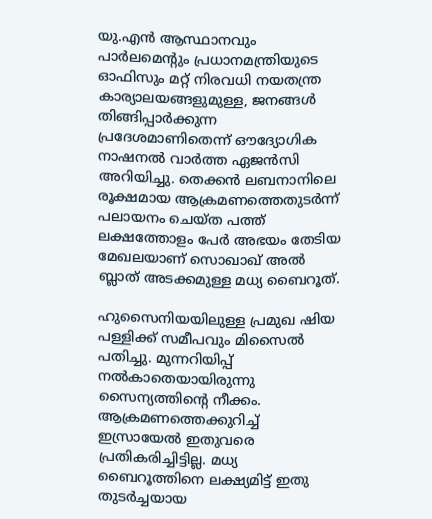യു.എൻ ആസ്ഥാനവും പാർലമെന്റും പ്രധാനമന്ത്രിയുടെ ഓഫിസും മറ്റ് നിരവധി നയതന്ത്ര കാര്യാലയങ്ങളുമുള്ള, ജനങ്ങൾ തിങ്ങിപ്പാർക്കുന്ന പ്രദേശമാണിതെന്ന് ഔദ്യോഗിക നാഷനൽ വാർത്ത ഏജൻസി അറിയിച്ചു. തെക്കൻ ലബനാനിലെ രൂക്ഷമായ ആക്രമണത്തെതുടർന്ന് പലായനം ചെയ്ത പത്ത് ലക്ഷത്തോളം പേർ അഭയം തേടിയ മേഖലയാണ് സൊഖാഖ് അൽ ബ്ലാത് അടക്കമുള്ള മധ്യ ബൈറൂത്.

ഹുസൈനിയയിലുള്ള പ്രമുഖ ഷിയ പള്ളിക്ക് സമീപവും മിസൈൽ പതിച്ചു. മുന്നറിയിപ്പ് നൽകാതെയായിരുന്നു സൈന്യത്തിന്റെ നീക്കം. ആക്രമണത്തെക്കുറിച്ച് ഇസ്രായേൽ ഇതുവരെ പ്രതികരിച്ചിട്ടില്ല. മധ്യ ബൈറൂത്തിനെ ലക്ഷ്യമിട്ട് ഇതു തുടർച്ചയായ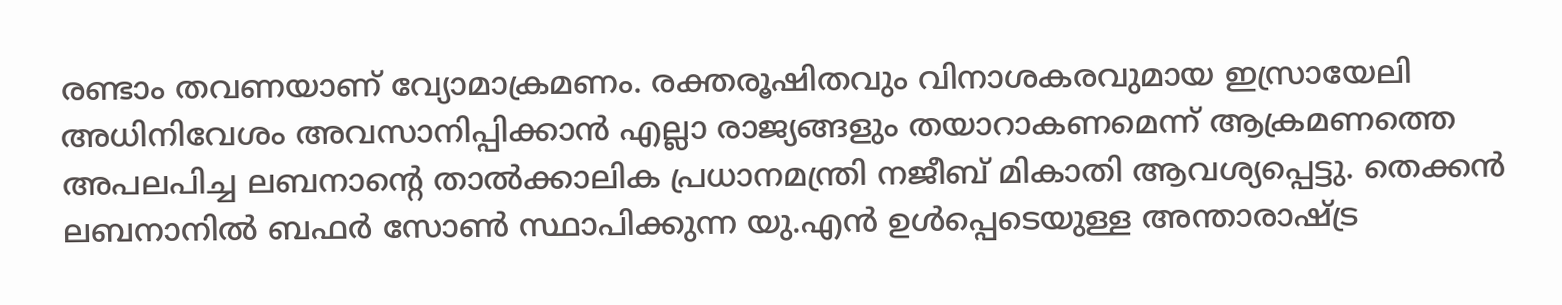രണ്ടാം തവണയാണ് വ്യോമാക്രമണം. രക്തരൂഷിതവും വിനാശകരവുമായ ഇസ്രായേലി അധിനിവേശം അവസാനിപ്പിക്കാൻ എല്ലാ രാജ്യങ്ങളും തയാറാകണമെന്ന് ആക്രമണത്തെ അപലപിച്ച ലബനാന്റെ താൽക്കാലിക പ്രധാനമന്ത്രി നജീബ് മികാതി ആവശ്യപ്പെട്ടു. തെക്കൻ ലബനാനിൽ ബഫർ സോൺ സ്ഥാപിക്കുന്ന യു.എൻ ഉൾപ്പെടെയുള്ള അന്താരാഷ്ട്ര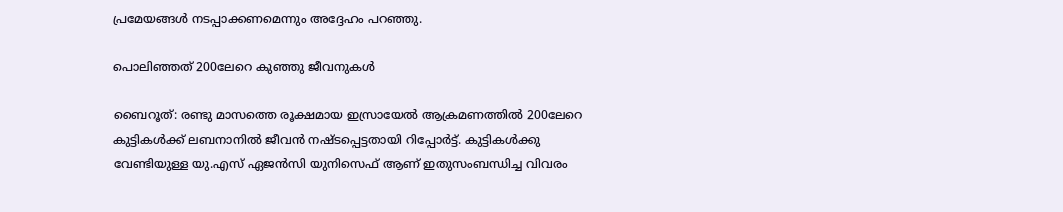പ്രമേയങ്ങൾ നടപ്പാക്കണമെന്നും അദ്ദേഹം പറഞ്ഞു.

പൊലിഞ്ഞത് 200ലേറെ കുഞ്ഞു ജീവനുകൾ

ബൈറൂത്: രണ്ടു മാസത്തെ രൂക്ഷമായ ഇസ്രായേൽ ആക്രമണത്തിൽ 200ലേറെ കുട്ടികൾക്ക് ലബനാനിൽ ജീവൻ നഷ്ടപ്പെട്ടതായി റിപ്പോർട്ട്. കുട്ടികൾക്കു വേണ്ടിയുള്ള യു.എസ് ഏജൻസി യുനിസെഫ് ആണ് ഇതുസംബന്ധിച്ച വിവരം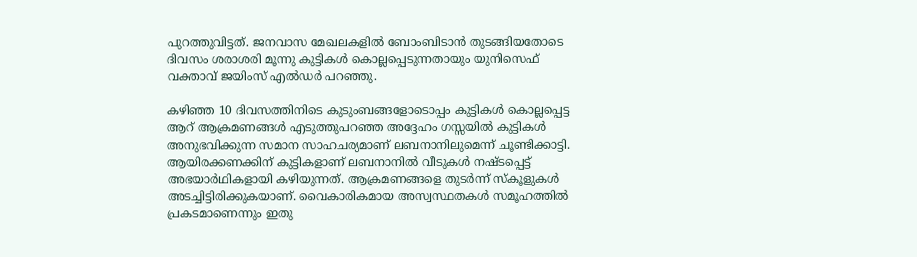പുറത്തുവിട്ടത്. ജനവാസ മേഖലകളിൽ ബോംബിടാൻ തുടങ്ങിയതോടെ ദിവസം ശരാശരി മൂന്നു കുട്ടികൾ കൊല്ലപ്പെടുന്നതായും യുനിസെഫ് വക്താവ് ജയിംസ് എൽഡർ പറഞ്ഞു.

കഴിഞ്ഞ 10 ദിവസത്തിനിടെ കുടുംബങ്ങളോടൊപ്പം കുട്ടികൾ കൊല്ലപ്പെട്ട ആറ് ആക്രമണങ്ങൾ എടുത്തുപറഞ്ഞ അദ്ദേഹം ഗസ്സയിൽ കുട്ടികൾ അനുഭവിക്കുന്ന സമാന സാഹചര്യമാണ് ലബനാനിലുമെന്ന് ചൂണ്ടിക്കാട്ടി. ആയിരക്കണക്കിന് കുട്ടികളാണ് ലബനാനിൽ വീടുകൾ നഷ്ടപ്പെട്ട് അഭയാർഥികളായി കഴിയുന്നത്. ആക്രമണങ്ങളെ തുടർന്ന് സ്കൂളുകൾ അടച്ചിട്ടിരിക്കുകയാണ്. വൈകാരികമായ അസ്വസ്ഥതകൾ സമൂഹത്തിൽ പ്രകടമാണെന്നും ഇതു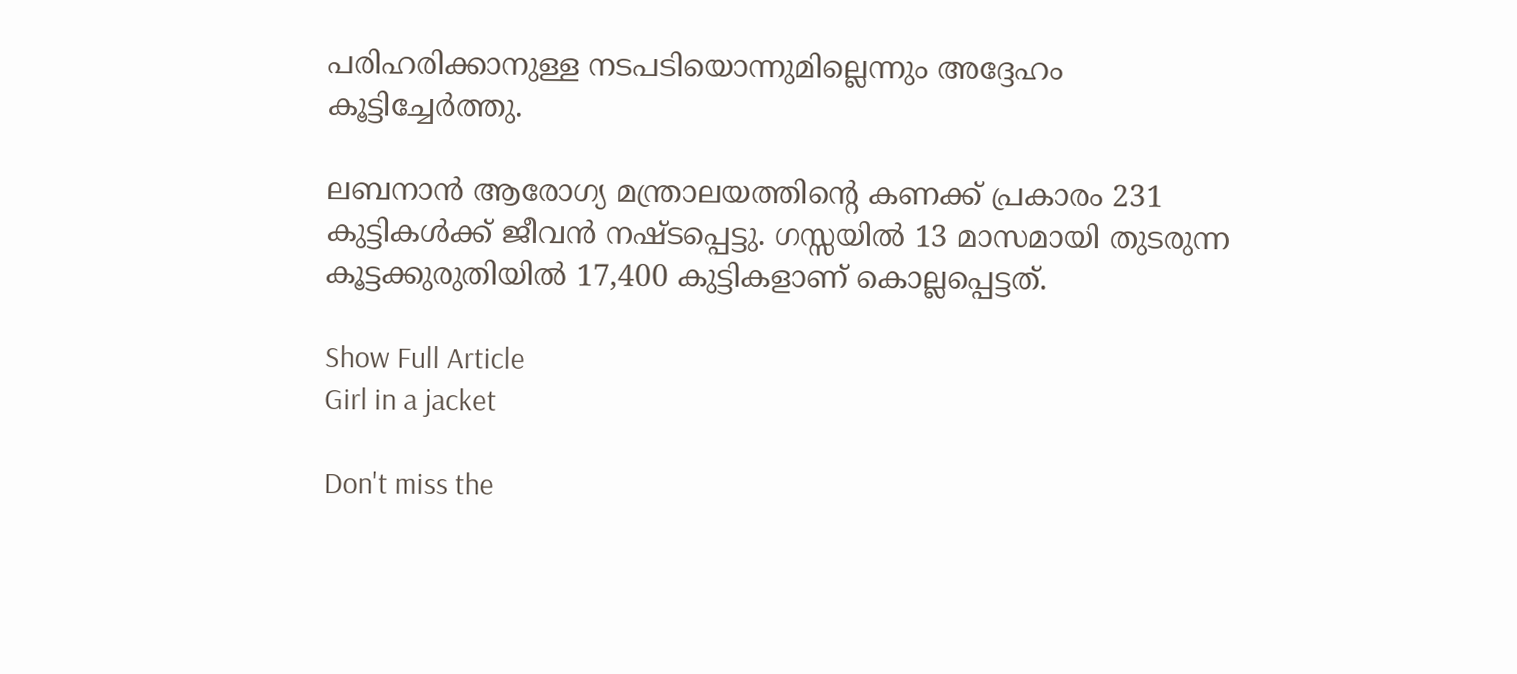പരിഹരിക്കാനുള്ള നടപടിയൊന്നുമില്ലെന്നും അദ്ദേഹം കൂട്ടിച്ചേർത്തു.

ലബനാൻ ആരോഗ്യ മന്ത്രാലയത്തിന്റെ കണക്ക് പ്രകാരം 231 കുട്ടികൾക്ക് ജീവൻ നഷ്ടപ്പെട്ടു. ഗസ്സയിൽ 13 മാസമായി തുടരുന്ന കൂട്ടക്കുരുതിയിൽ 17,400 കുട്ടികളാണ് കൊല്ലപ്പെട്ടത്.

Show Full Article
Girl in a jacket

Don't miss the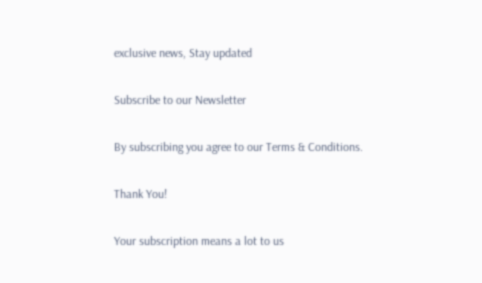exclusive news, Stay updated

Subscribe to our Newsletter

By subscribing you agree to our Terms & Conditions.

Thank You!

Your subscription means a lot to us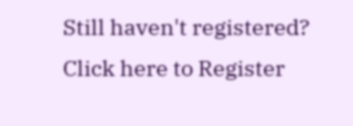Still haven't registered? Click here to Register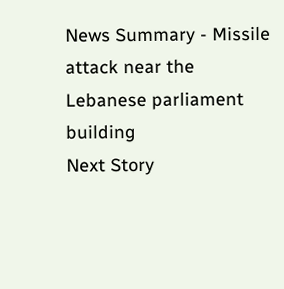News Summary - Missile attack near the Lebanese parliament building
Next Story